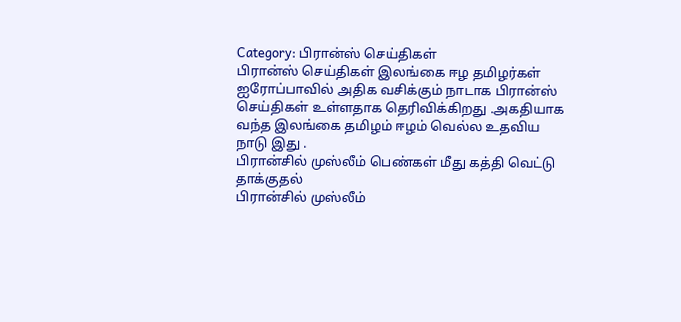Category: பிரான்ஸ் செய்திகள்
பிரான்ஸ் செய்திகள் இலங்கை ஈழ தமிழர்கள் ஐரோப்பாவில் அதிக வசிக்கும் நாடாக பிரான்ஸ் செய்திகள் உள்ளதாக தெரிவிக்கிறது .அகதியாக வந்த இலங்கை தமிழம் ஈழம் வெல்ல உதவிய நாடு இது .
பிரான்சில் முஸ்லீம் பெண்கள் மீது கத்தி வெட்டு தாக்குதல்
பிரான்சில் முஸ்லீம்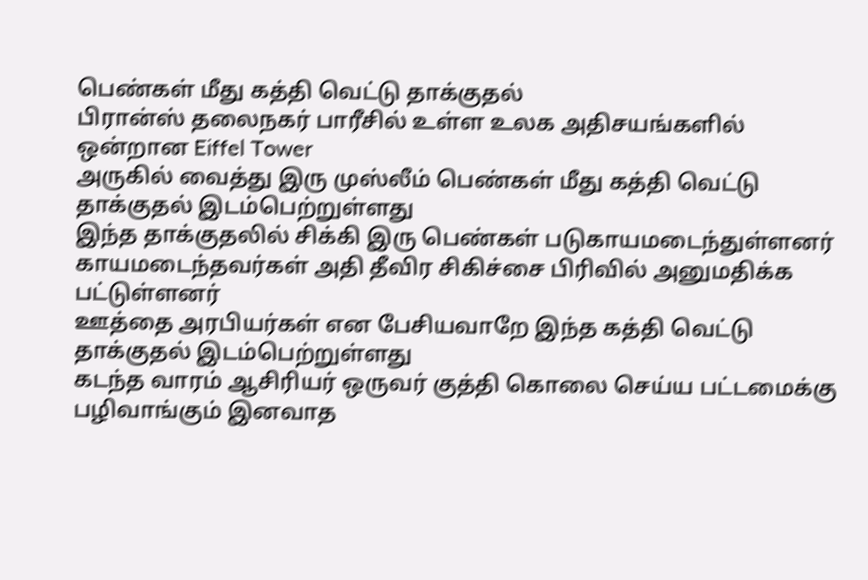பெண்கள் மீது கத்தி வெட்டு தாக்குதல்
பிரான்ஸ் தலைநகர் பாரீசில் உள்ள உலக அதிசயங்களில் ஒன்றான Eiffel Tower
அருகில் வைத்து இரு முஸ்லீம் பெண்கள் மீது கத்தி வெட்டு தாக்குதல் இடம்பெற்றுள்ளது
இந்த தாக்குதலில் சிக்கி இரு பெண்கள் படுகாயமடைந்துள்ளனர்
காயமடைந்தவர்கள் அதி தீவிர சிகிச்சை பிரிவில் அனுமதிக்க பட்டுள்ளனர்
ஊத்தை அரபியர்கள் என பேசியவாறே இந்த கத்தி வெட்டு தாக்குதல் இடம்பெற்றுள்ளது
கடந்த வாரம் ஆசிரியர் ஒருவர் குத்தி கொலை செய்ய பட்டமைக்கு
பழிவாங்கும் இனவாத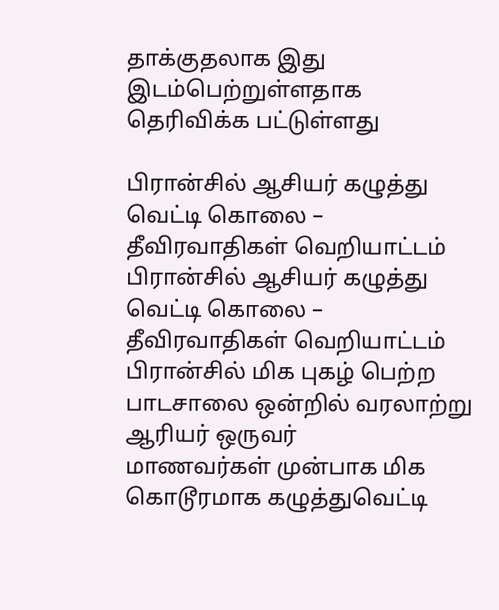தாக்குதலாக இது இடம்பெற்றுள்ளதாக தெரிவிக்க பட்டுள்ளது

பிரான்சில் ஆசியர் கழுத்து வெட்டி கொலை – தீவிரவாதிகள் வெறியாட்டம்
பிரான்சில் ஆசியர் கழுத்து வெட்டி கொலை – தீவிரவாதிகள் வெறியாட்டம்
பிரான்சில் மிக புகழ் பெற்ற பாடசாலை ஒன்றில் வரலாற்று ஆரியர் ஒருவர்
மாணவர்கள் முன்பாக மிக கொடூரமாக கழுத்துவெட்டி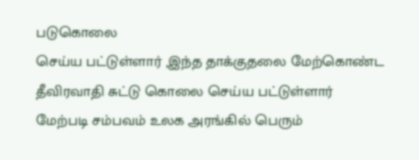படுகொலை
செய்ய பட்டுள்ளார் ,இந்த தாக்குதலை மேற்கொண்ட தீவிரவாதி சுட்டு கொலை செய்ய பட்டுள்ளார்
மேற்படி சம்பவம் உலக அரங்கில் பெரும்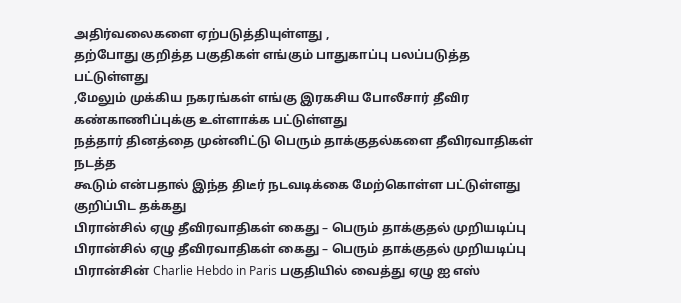அதிர்வலைகளை ஏற்படுத்தியுள்ளது ,
தற்போது குறித்த பகுதிகள் எங்கும் பாதுகாப்பு பலப்படுத்த பட்டுள்ளது
,மேலும் முக்கிய நகரங்கள் எங்கு இரகசிய போலீசார் தீவிர கண்காணிப்புக்கு உள்ளாக்க பட்டுள்ளது
நத்தார் தினத்தை முன்னிட்டு பெரும் தாக்குதல்களை தீவிரவாதிகள் நடத்த
கூடும் என்பதால் இந்த திடீர் நடவடிக்கை மேற்கொள்ள பட்டுள்ளது குறிப்பிட தக்கது
பிரான்சில் ஏழு தீவிரவாதிகள் கைது – பெரும் தாக்குதல் முறியடிப்பு
பிரான்சில் ஏழு தீவிரவாதிகள் கைது – பெரும் தாக்குதல் முறியடிப்பு
பிரான்சின் Charlie Hebdo in Paris பகுதியில் வைத்து ஏழு ஐ எஸ்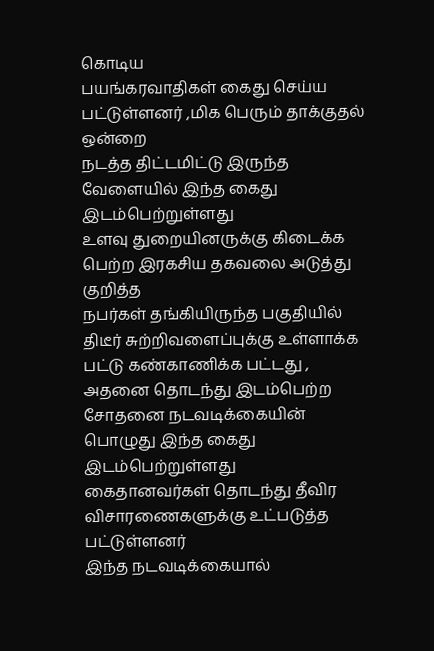கொடிய
பயங்கரவாதிகள் கைது செய்ய பட்டுள்ளனர் ,மிக பெரும் தாக்குதல் ஒன்றை
நடத்த திட்டமிட்டு இருந்த வேளையில் இந்த கைது இடம்பெற்றுள்ளது
உளவு துறையினருக்கு கிடைக்க பெற்ற இரகசிய தகவலை அடுத்து குறித்த
நபர்கள் தங்கியிருந்த பகுதியில் திடீர் சுற்றிவளைப்புக்கு உள்ளாக்க பட்டு கண்காணிக்க பட்டது ,
அதனை தொடந்து இடம்பெற்ற சோதனை நடவடிக்கையின் பொழுது இந்த கைது இடம்பெற்றுள்ளது
கைதானவர்கள் தொடந்து தீவிர விசாரணைகளுக்கு உட்படுத்த பட்டுள்ளனர்
இந்த நடவடிக்கையால்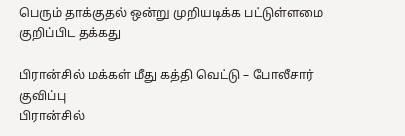பெரும் தாக்குதல் ஒன்று முறியடிக்க பட்டுள்ளமை குறிப்பிட தக்கது

பிரான்சில் மக்கள் மீது கத்தி வெட்டு – போலீசார் குவிப்பு
பிரான்சில்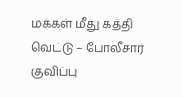மக்கள் மீது கத்தி வெட்டு – போலீசார் குவிப்பு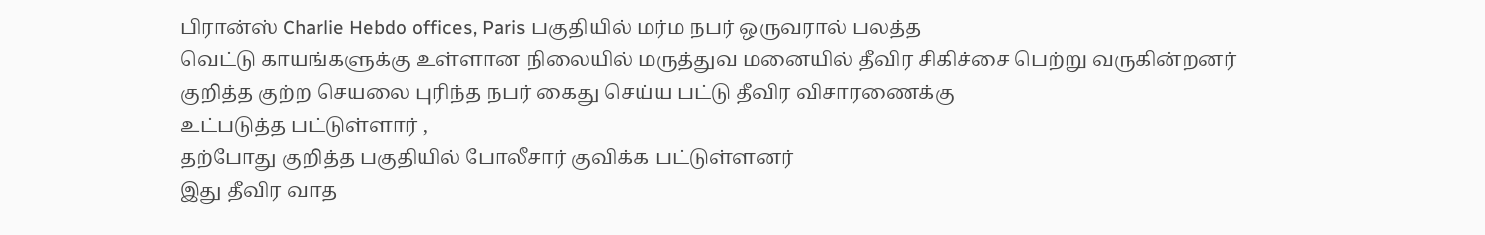பிரான்ஸ் Charlie Hebdo offices, Paris பகுதியில் மர்ம நபர் ஒருவரால் பலத்த
வெட்டு காயங்களுக்கு உள்ளான நிலையில் மருத்துவ மனையில் தீவிர சிகிச்சை பெற்று வருகின்றனர்
குறித்த குற்ற செயலை புரிந்த நபர் கைது செய்ய பட்டு தீவிர விசாரணைக்கு
உட்படுத்த பட்டுள்ளார் ,
தற்போது குறித்த பகுதியில் போலீசார் குவிக்க பட்டுள்ளனர்
இது தீவிர வாத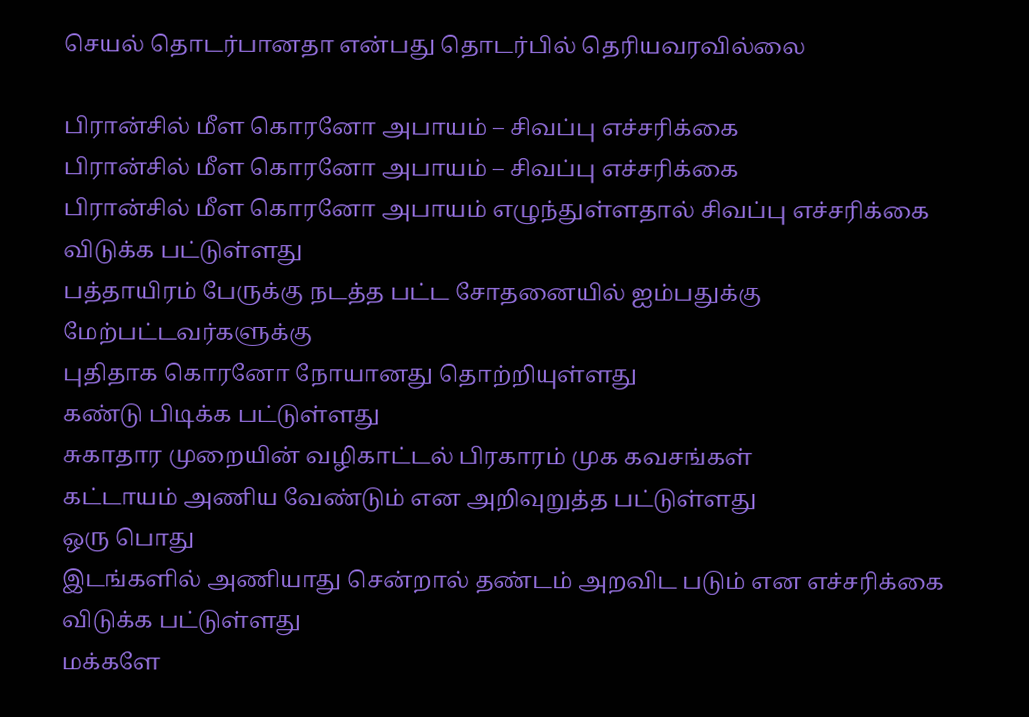செயல் தொடர்பானதா என்பது தொடர்பில் தெரியவரவில்லை

பிரான்சில் மீள கொரனோ அபாயம் – சிவப்பு எச்சரிக்கை
பிரான்சில் மீள கொரனோ அபாயம் – சிவப்பு எச்சரிக்கை
பிரான்சில் மீள கொரனோ அபாயம் எழுந்துள்ளதால் சிவப்பு எச்சரிக்கை விடுக்க பட்டுள்ளது
பத்தாயிரம் பேருக்கு நடத்த பட்ட சோதனையில் ஐம்பதுக்கு மேற்பட்டவர்களுக்கு
புதிதாக கொரனோ நோயானது தொற்றியுள்ளது
கண்டு பிடிக்க பட்டுள்ளது
சுகாதார முறையின் வழிகாட்டல் பிரகாரம் முக கவசங்கள்
கட்டாயம் அணிய வேண்டும் என அறிவுறுத்த பட்டுள்ளது
ஒரு பொது
இடங்களில் அணியாது சென்றால் தண்டம் அறவிட படும் என எச்சரிக்கை விடுக்க பட்டுள்ளது
மக்களே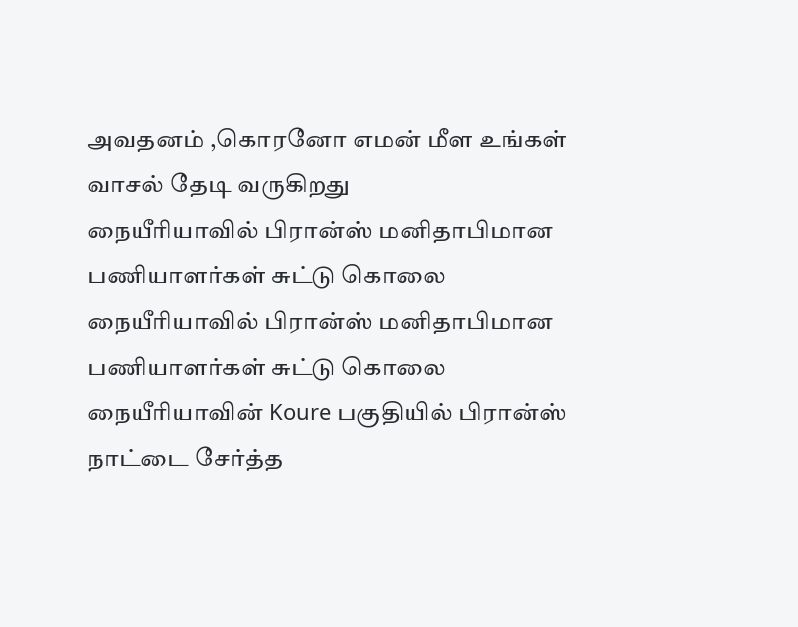அவதனம் ,கொரனோ எமன் மீள உங்கள் வாசல் தேடி வருகிறது
நையீரியாவில் பிரான்ஸ் மனிதாபிமான பணியாளர்கள் சுட்டு கொலை
நையீரியாவில் பிரான்ஸ் மனிதாபிமான பணியாளர்கள் சுட்டு கொலை
நையீரியாவின் Koure பகுதியில் பிரான்ஸ் நாட்டை சேர்த்த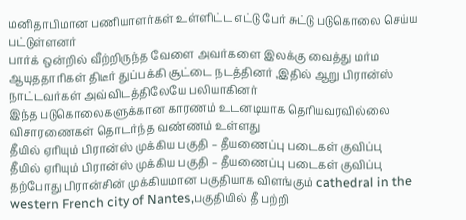மனிதாபிமான பணியாளர்கள் உள்ளிட்ட எட்டு பேர் சுட்டு படுகொலை செய்ய பட்டுள்ளனர்
பார்க் ஒன்றில் வீற்றிருந்த வேளை அவர்களை இலக்கு வைத்து மர்ம ஆயுததாரிகள் திடீர் துப்பக்கி சூட்டை நடத்தினர் ,இதில் ஆறு பிரான்ஸ் நாட்டவர்கள் அவ்விடத்திலேயே பலியாகினர்
இந்த படுகொலைகளுக்கான காரணம் உடனடியாக தெரியவரவில்லை
விசாரணைகள் தொடர்ந்த வண்ணம் உள்ளது
தீயில் ஏரியும் பிரான்ஸ் முக்கிய பகுதி – தீயணைப்பு படைகள் குவிப்பு
தீயில் ஏரியும் பிரான்ஸ் முக்கிய பகுதி – தீயணைப்பு படைகள் குவிப்பு
தற்போது பிரான்சின் முக்கியமான பகுதியாக விளங்கும் cathedral in the western French city of Nantes,பகுதியில் தீ பற்றி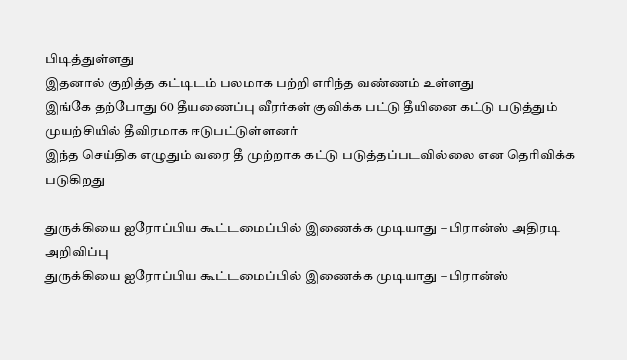பிடித்துள்ளது
இதனால் குறித்த கட்டிடம் பலமாக பற்றி எரிந்த வண்ணம் உள்ளது
இங்கே தற்போது 60 தீயணைப்பு வீரர்கள் குவிக்க பட்டு தீயினை கட்டு படுத்தும் முயற்சியில் தீவிரமாக ஈடுபட்டுள்ளனர்
இந்த செய்திக எழுதும் வரை தீ முற்றாக கட்டு படுத்தப்படவில்லை என தெரிவிக்க படுகிறது

துருக்கியை ஐரோப்பிய கூட்டமைப்பில் இணைக்க முடியாது – பிரான்ஸ் அதிரடி அறிவிப்பு
துருக்கியை ஐரோப்பிய கூட்டமைப்பில் இணைக்க முடியாது – பிரான்ஸ்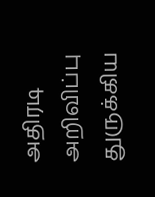அதிரடி அறிவிப்பு
துருக்கிய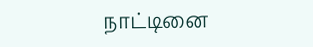நாட்டினை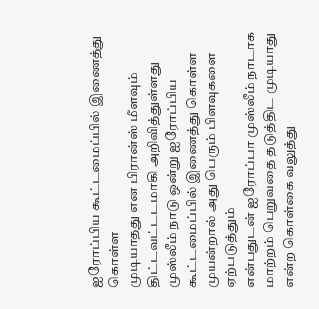ஐரோப்பிய கூட்டமைப்பில் இணைத்து கொள்ள
முடியாதது என பிரான்ஸ் மீளவும் திட்டவட்டடமாகி அறிவித்துள்ளது
முஸ்லீம் நாடு ஒன்று ஐரோப்பிய கூட்டமைப்பில் இணைத்து கொள்ள முயன்றால் அது பெரும் பிளவுகளை ஏற்படுத்தும்
என்பதுடன் ஐரோப்பா முஸ்லீம் நாடாக மாற்றம் பெறுவதை தடுத்திட முடியாது என்ற கொள்கை வலுத்து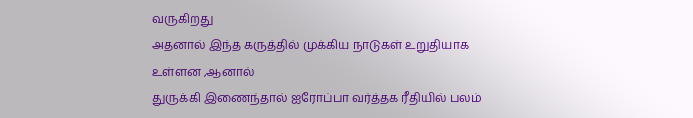வருகிறது
அதனால் இந்த கருத்தில் முக்கிய நாடுகள் உறுதியாக உள்ளன ,ஆனால்
துருக்கி இணைந்தால் ஐரோப்பா வர்த்தக ரீதியில் பலம்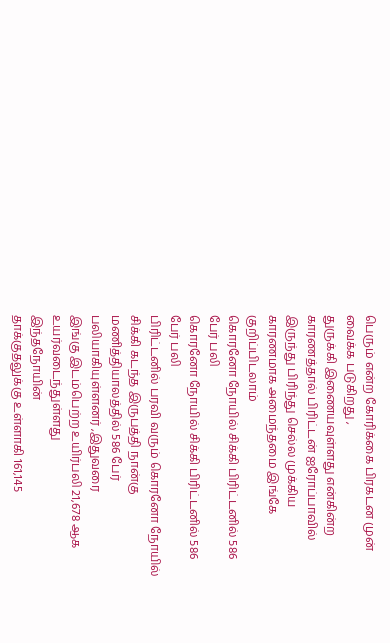பெரும் என்ற கோரிக்கை பிரகடன முன் வைக்க படுகிறது ,
துருக்கி இணையவுள்ளது என்கின்ற காரணத்தால் பிரிட்டன் ஐரோப்பாவில்
இருந்து பிரிந்து செல்ல முக்கிய காரணமாக அமைந்தமை இங்கே குறிப்பிடலாம்
கொரனோ நோயில் சிக்கி பிரிட்டனில் 586 பேர் பலி
கொரனோ நோயில் சிக்கி பிரிட்டனில் 586 பேர் பலி
பிரிட்டனில் பரவி வரும் கொரனோ நோயில் சிக்கி கடந்த இருபத்தி நான்கு மணித்தியாலத்தில் 586 பேர் பலியாகியுள்ளனர் ,இதுவரை
இங்கு இடம்பெற்ற உயிர்பலி 21,678 ஆக உயர்வடைந்துள்ளது
இந்தநோயின்
தாக்குதலுக்கு உள்ளாகி 161,145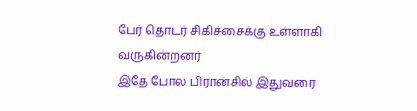பேர் தொடர் சிகிச்சைக்கு உள்ளாகி வருகின்றனர்
இதே போல பிரான்சில் இதுவரை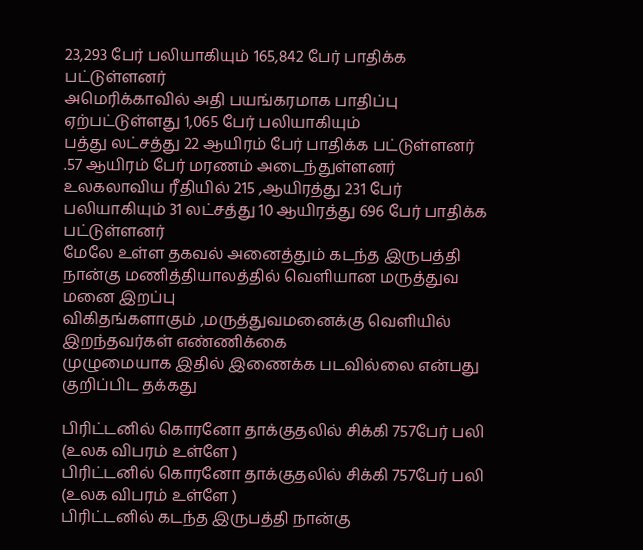23,293 பேர் பலியாகியும் 165,842 பேர் பாதிக்க பட்டுள்ளனர்
அமெரிக்காவில் அதி பயங்கரமாக பாதிப்பு ஏற்பட்டுள்ளது 1,065 பேர் பலியாகியும்
பத்து லட்சத்து 22 ஆயிரம் பேர் பாதிக்க பட்டுள்ளனர் .57 ஆயிரம் பேர் மரணம் அடைந்துள்ளனர்
உலகலாவிய ரீதியில் 215 ,ஆயிரத்து 231 பேர் பலியாகியும் 31 லட்சத்து 10 ஆயிரத்து 696 பேர் பாதிக்க பட்டுள்ளனர்
மேலே உள்ள தகவல் அனைத்தும் கடந்த இருபத்தி நான்கு மணித்தியாலத்தில் வெளியான மருத்துவ மனை இறப்பு
விகிதங்களாகும் ,மருத்துவமனைக்கு வெளியில் இறந்தவர்கள் எண்ணிக்கை
முழுமையாக இதில் இணைக்க படவில்லை என்பது குறிப்பிட தக்கது

பிரிட்டனில் கொரனோ தாக்குதலில் சிக்கி 757பேர் பலி (உலக விபரம் உள்ளே )
பிரிட்டனில் கொரனோ தாக்குதலில் சிக்கி 757பேர் பலி (உலக விபரம் உள்ளே )
பிரிட்டனில் கடந்த இருபத்தி நான்கு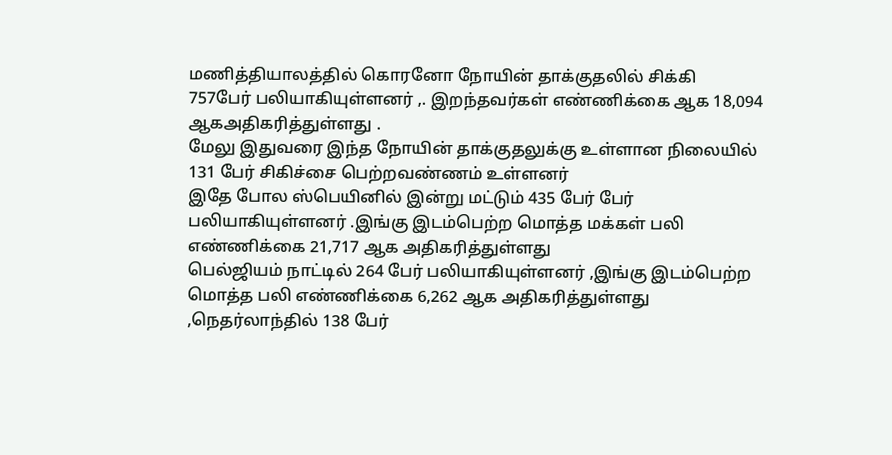மணித்தியாலத்தில் கொரனோ நோயின் தாக்குதலில் சிக்கி
757பேர் பலியாகியுள்ளனர் ,. இறந்தவர்கள் எண்ணிக்கை ஆக 18,094 ஆகஅதிகரித்துள்ளது .
மேலு இதுவரை இந்த நோயின் தாக்குதலுக்கு உள்ளான நிலையில் 131 பேர் சிகிச்சை பெற்றவண்ணம் உள்ளனர்
இதே போல ஸ்பெயினில் இன்று மட்டும் 435 பேர் பேர் பலியாகியுள்ளனர் .இங்கு இடம்பெற்ற மொத்த மக்கள் பலி எண்ணிக்கை 21,717 ஆக அதிகரித்துள்ளது
பெல்ஜியம் நாட்டில் 264 பேர் பலியாகியுள்ளனர் ,இங்கு இடம்பெற்ற மொத்த பலி எண்ணிக்கை 6,262 ஆக அதிகரித்துள்ளது
,நெதர்லாந்தில் 138 பேர்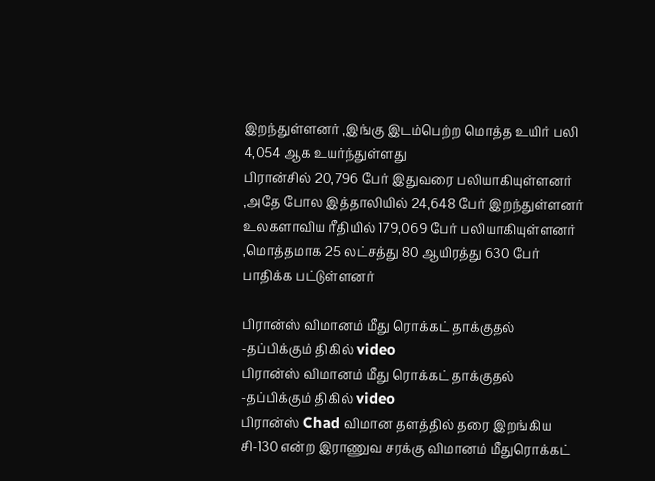இறந்துள்ளனர் ,இங்கு இடம்பெற்ற மொத்த உயிர் பலி 4,054 ஆக உயர்ந்துள்ளது
பிரான்சில் 20,796 பேர் இதுவரை பலியாகியுள்ளனர் ,அதே போல இத்தாலியில் 24,648 பேர் இறந்துள்ளனர்
உலகளாவிய ரீதியில் 179,069 பேர் பலியாகியுள்ளனர் ,மொத்தமாக 25 லட்சத்து 80 ஆயிரத்து 630 பேர் பாதிக்க பட்டுள்ளனர்

பிரான்ஸ் விமானம் மீது ரொக்கட் தாக்குதல் -தப்பிக்கும் திகில் video
பிரான்ஸ் விமானம் மீது ரொக்கட் தாக்குதல் -தப்பிக்கும் திகில் video
பிரான்ஸ் Chad விமான தளத்தில் தரை இறங்கிய சி-130 என்ற இராணுவ சரக்கு விமானம் மீதுரொக்கட்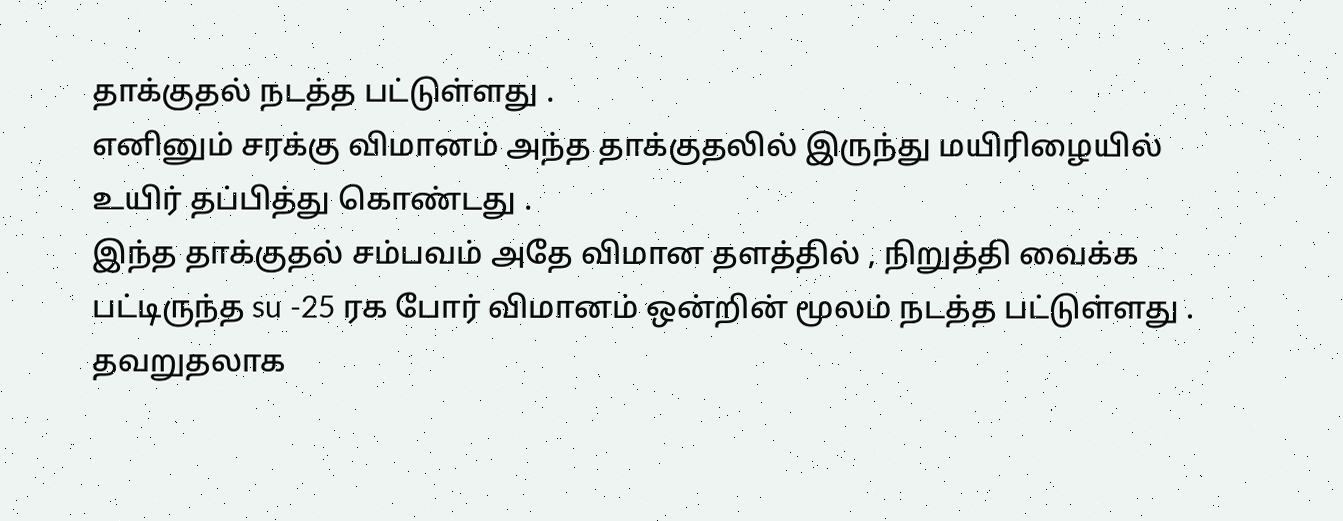தாக்குதல் நடத்த பட்டுள்ளது .
எனினும் சரக்கு விமானம் அந்த தாக்குதலில் இருந்து மயிரிழையில் உயிர் தப்பித்து கொண்டது .
இந்த தாக்குதல் சம்பவம் அதே விமான தளத்தில் , நிறுத்தி வைக்க பட்டிருந்த su -25 ரக போர் விமானம் ஒன்றின் மூலம் நடத்த பட்டுள்ளது .
தவறுதலாக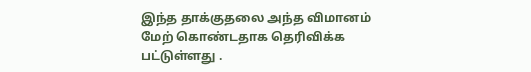இந்த தாக்குதலை அந்த விமானம் மேற் கொண்டதாக தெரிவிக்க பட்டுள்ளது .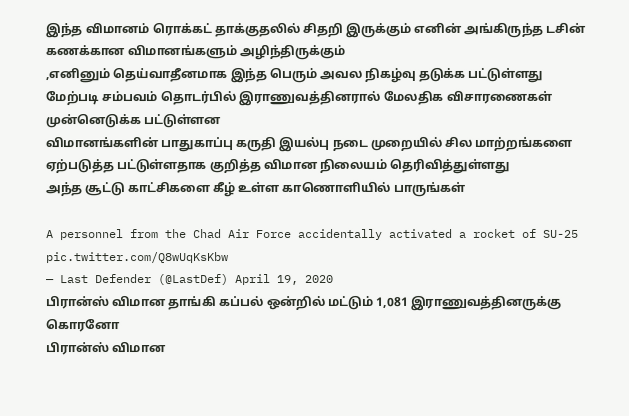இந்த விமானம் ரொக்கட் தாக்குதலில் சிதறி இருக்கும் எனின் அங்கிருந்த டசின் கணக்கான விமானங்களும் அழிந்திருக்கும்
,எனினும் தெய்வாதீனமாக இந்த பெரும் அவல நிகழ்வு தடுக்க பட்டுள்ளது
மேற்படி சம்பவம் தொடர்பில் இராணுவத்தினரால் மேலதிக விசாரணைகள் முன்னெடுக்க பட்டுள்ளன
விமானங்களின் பாதுகாப்பு கருதி இயல்பு நடை முறையில் சில மாற்றங்களை ஏற்படுத்த பட்டுள்ளதாக குறித்த விமான நிலையம் தெரிவித்துள்ளது
அந்த சூட்டு காட்சிகளை கீழ் உள்ள காணொளியில் பாருங்கள்

A personnel from the Chad Air Force accidentally activated a rocket of SU-25 pic.twitter.com/Q8wUqKsKbw
— Last Defender (@LastDef) April 19, 2020
பிரான்ஸ் விமான தாங்கி கப்பல் ஒன்றில் மட்டும் 1,081 இராணுவத்தினருக்கு கொரனோ
பிரான்ஸ் விமான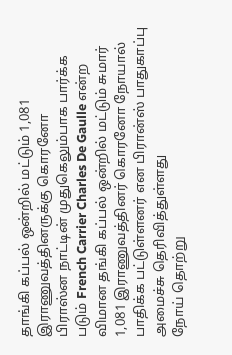தாங்கி கப்பல் ஒன்றில் மட்டும் 1,081 இராணுவத்தினருக்கு கொரனோ
பிராஸ்ன நாட்டின் முதுகெலும்பாக பார்க்க படும் French Carrier Charles De Gaulle என்ற விமான தங்கி கப்பல் ஒன்றில் மட்டும் சுமார்
1,081 இராணுவத்தினர் கொரனோ நோயால் பாதிக்க பட்டுள்ளனர் என பிரான்ஸ் பாதுகாப்பு அமைச்சு தெரிவித்துள்ளது
நோய் தொற்று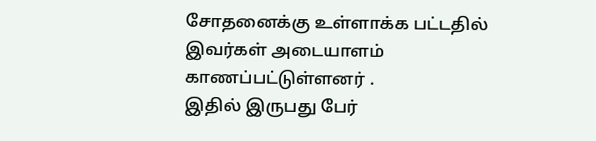சோதனைக்கு உள்ளாக்க பட்டதில் இவர்கள் அடையாளம் காணப்பட்டுள்ளனர் .
இதில் இருபது பேர்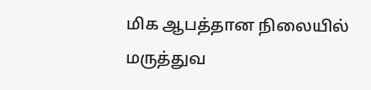மிக ஆபத்தான நிலையில் மருத்துவ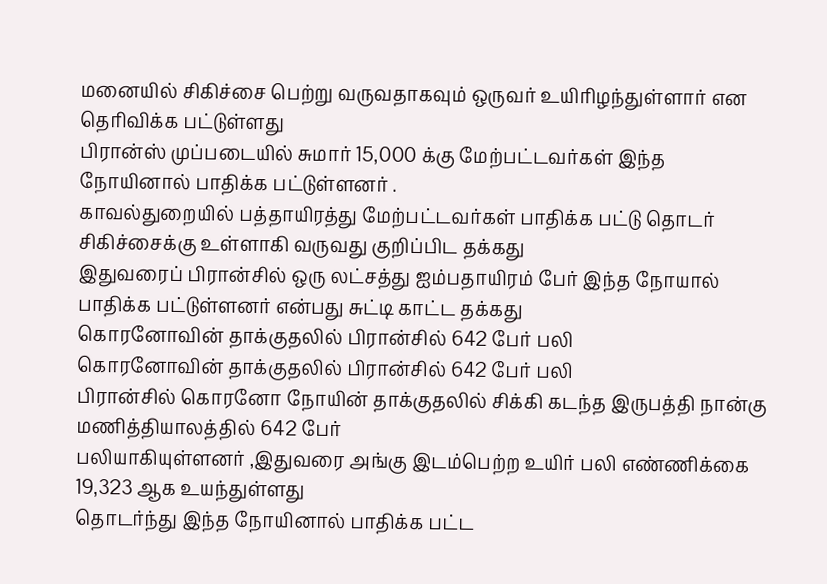மனையில் சிகிச்சை பெற்று வருவதாகவும் ஒருவர் உயிரிழந்துள்ளார் என தெரிவிக்க பட்டுள்ளது
பிரான்ஸ் முப்படையில் சுமார் 15,000 க்கு மேற்பட்டவர்கள் இந்த நோயினால் பாதிக்க பட்டுள்ளனர் .
காவல்துறையில் பத்தாயிரத்து மேற்பட்டவர்கள் பாதிக்க பட்டு தொடர் சிகிச்சைக்கு உள்ளாகி வருவது குறிப்பிட தக்கது
இதுவரைப் பிரான்சில் ஒரு லட்சத்து ஐம்பதாயிரம் பேர் இந்த நோயால் பாதிக்க பட்டுள்ளனர் என்பது சுட்டி காட்ட தக்கது
கொரனோவின் தாக்குதலில் பிரான்சில் 642 பேர் பலி
கொரனோவின் தாக்குதலில் பிரான்சில் 642 பேர் பலி
பிரான்சில் கொரனோ நோயின் தாக்குதலில் சிக்கி கடந்த இருபத்தி நான்கு மணித்தியாலத்தில் 642 பேர்
பலியாகியுள்ளனர் ,இதுவரை அங்கு இடம்பெற்ற உயிர் பலி எண்ணிக்கை 19,323 ஆக உயந்துள்ளது
தொடர்ந்து இந்த நோயினால் பாதிக்க பட்ட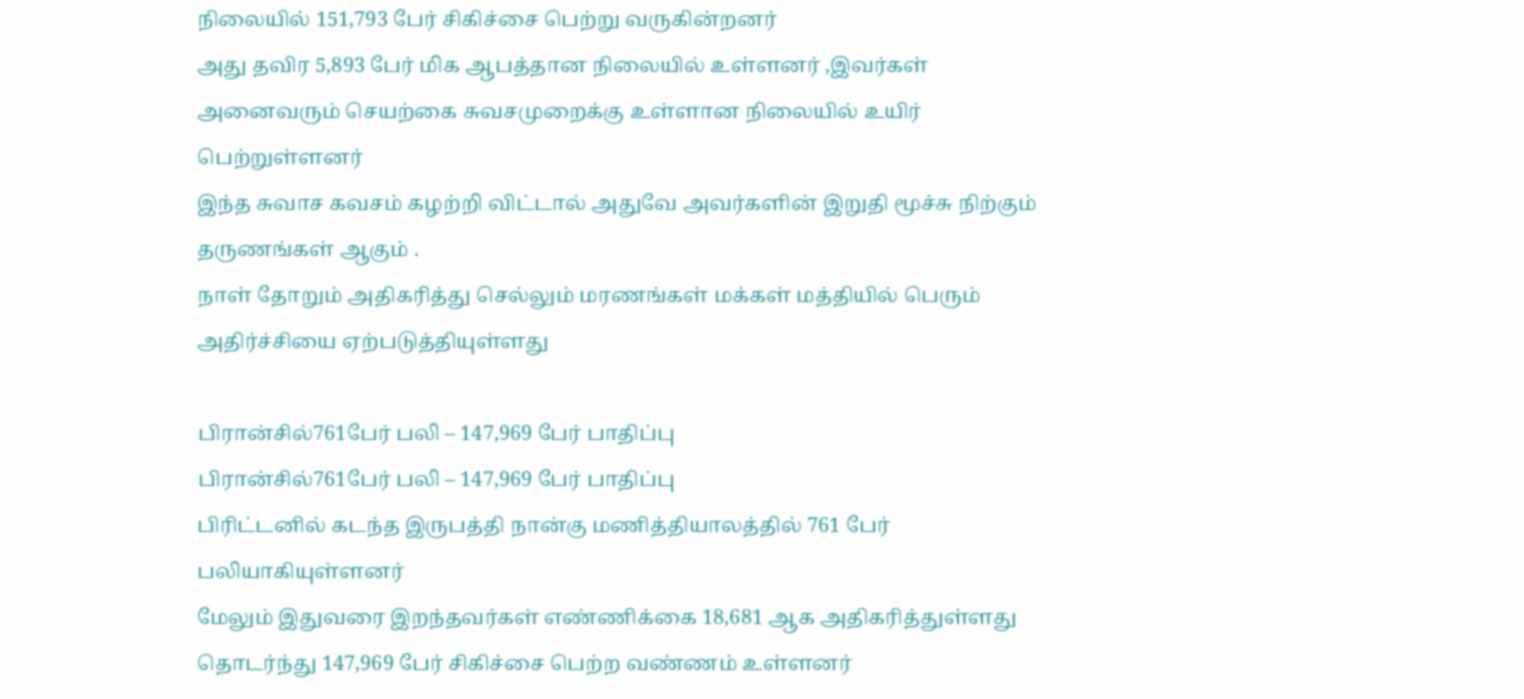நிலையில் 151,793 பேர் சிகிச்சை பெற்று வருகின்றனர்
அது தவிர 5,893 பேர் மிக ஆபத்தான நிலையில் உள்ளனர் ,இவர்கள் அனைவரும் செயற்கை சுவசமுறைக்கு உள்ளான நிலையில் உயிர் பெற்றுள்ளனர்
இந்த சுவாச கவசம் கழற்றி விட்டால் அதுவே அவர்களின் இறுதி மூச்சு நிற்கும் தருணங்கள் ஆகும் .
நாள் தோறும் அதிகரித்து செல்லும் மரணங்கள் மக்கள் மத்தியில் பெரும் அதிர்ச்சியை ஏற்படுத்தியுள்ளது

பிரான்சில்761பேர் பலி – 147,969 பேர் பாதிப்பு
பிரான்சில்761பேர் பலி – 147,969 பேர் பாதிப்பு
பிரிட்டனில் கடந்த இருபத்தி நான்கு மணித்தியாலத்தில் 761 பேர் பலியாகியுள்ளனர்
மேலும் இதுவரை இறந்தவர்கள் எண்ணிக்கை 18,681 ஆக அதிகரித்துள்ளது
தொடர்ந்து 147,969 பேர் சிகிச்சை பெற்ற வண்ணம் உள்ளனர்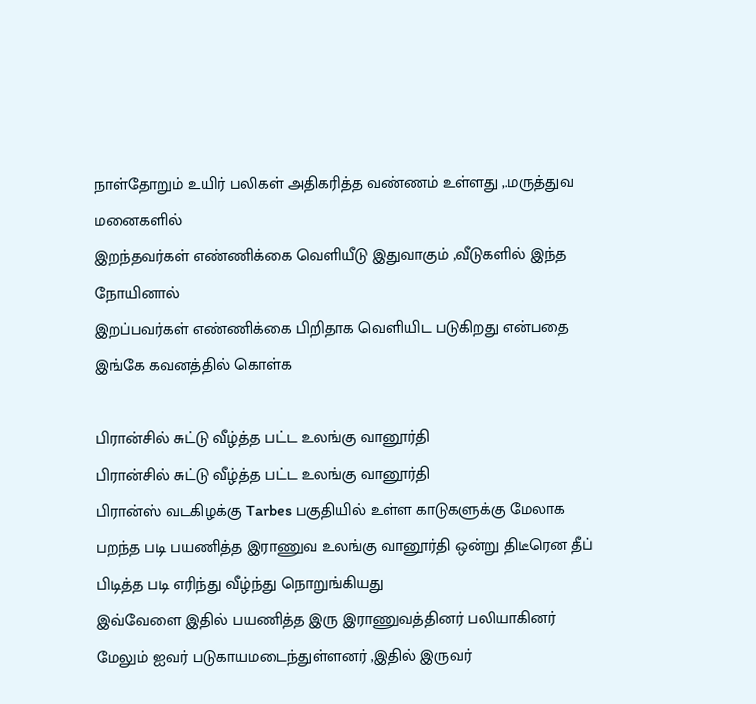நாள்தோறும் உயிர் பலிகள் அதிகரித்த வண்ணம் உள்ளது ,.மருத்துவ மனைகளில்
இறந்தவர்கள் எண்ணிக்கை வெளியீடு இதுவாகும் ,வீடுகளில் இந்த நோயினால்
இறப்பவர்கள் எண்ணிக்கை பிறிதாக வெளியிட படுகிறது என்பதை இங்கே கவனத்தில் கொள்க

பிரான்சில் சுட்டு வீழ்த்த பட்ட உலங்கு வானூர்தி
பிரான்சில் சுட்டு வீழ்த்த பட்ட உலங்கு வானூர்தி
பிரான்ஸ் வடகிழக்கு Tarbes பகுதியில் உள்ள காடுகளுக்கு மேலாக பறந்த படி பயணித்த இராணுவ உலங்கு வானூர்தி ஒன்று திடீரென தீப் பிடித்த படி எரிந்து வீழ்ந்து நொறுங்கியது
இவ்வேளை இதில் பயணித்த இரு இராணுவத்தினர் பலியாகினர்
மேலும் ஐவர் படுகாயமடைந்துள்ளனர் ,இதில் இருவர்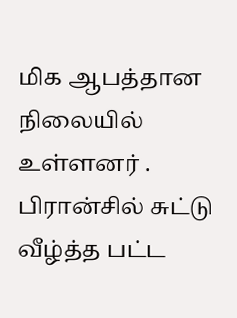மிக ஆபத்தான நிலையில் உள்ளனர் .
பிரான்சில் சுட்டு வீழ்த்த பட்ட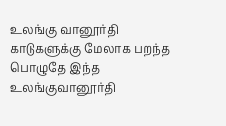உலங்கு வானூர்தி
காடுகளுக்கு மேலாக பறந்த பொழுதே இந்த உலங்குவானூர்தி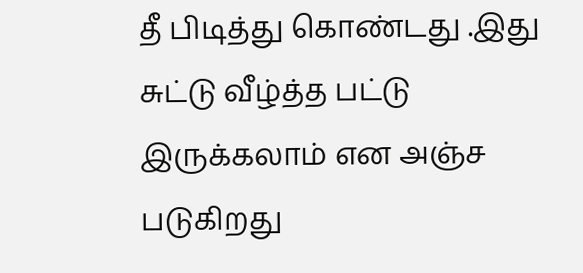தீ பிடித்து கொண்டது .இது சுட்டு வீழ்த்த பட்டு இருக்கலாம் என அஞ்ச
படுகிறது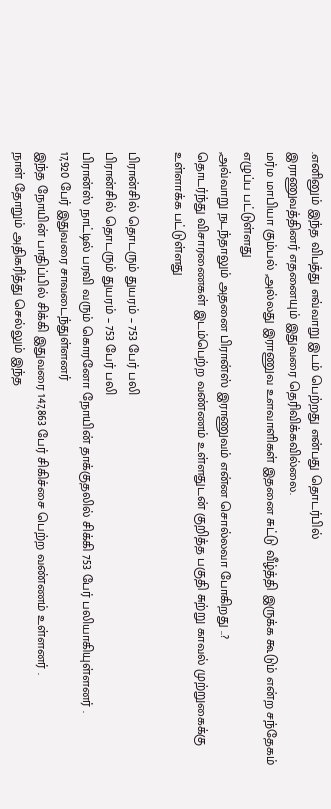.எனினும் இந்த விபத்து எவ்வாறு இடம் பெற்றது என்பது தொடர்பில்
இராணுவத்தினர் எதனையும் இதுவரை தெரிவிக்கவில்லை.
மர்ம மாபியா கும்பல் ,அல்லது இராணுவ உளவாளிகள் இதனை சுட்டு வீழ்த்தி இருக்க கூடும் என்ற சந்தேகம் எழுப்ப பட்டுள்ளது
,அவ்வாறு நடந்தாலும் அதனை பிரான்ஸ் இராணுவம் என்ன சொல்லவா போகிறது ..?
தொடர்ந்து விசாரணைகள் இடம்பெற்ற வண்ணம் உள்ளதுடன் குறித்த பகுதி சுற்று காவல் முற்றுகைக்கு உள்ளாக்க பட்டுள்ளது

பிரான்சில் தொடரும் துயரம் – 753 பேர் பலி
பிரான்சில் தொடரும் துயரம் – 753 பேர் பலி
பிரான்ஸ் நாட்டில் பரவி வரும் கொரனோ நோயின் தாக்குதலில் சிக்கி 753 பேர் பலியாகியுள்ளனர் .
17,920 பேர் இதுவரை சாவடைந்துள்ளனர்
இந்த நோயின் பாதிப்பில் சிக்கி இதுவரை 147,863 பேர் சிகிச்சை பெற்ற வண்ணம் உள்ளனர் .
நாள் தோறும் அதிகரித்து செல்லும் இந்த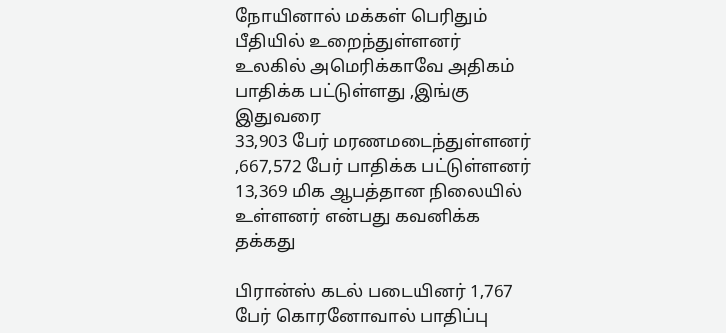நோயினால் மக்கள் பெரிதும் பீதியில் உறைந்துள்ளனர்
உலகில் அமெரிக்காவே அதிகம் பாதிக்க பட்டுள்ளது ,இங்கு இதுவரை
33,903 பேர் மரணமடைந்துள்ளனர் ,667,572 பேர் பாதிக்க பட்டுள்ளனர்
13,369 மிக ஆபத்தான நிலையில் உள்ளனர் என்பது கவனிக்க தக்கது

பிரான்ஸ் கடல் படையினர் 1,767 பேர் கொரனோவால் பாதிப்பு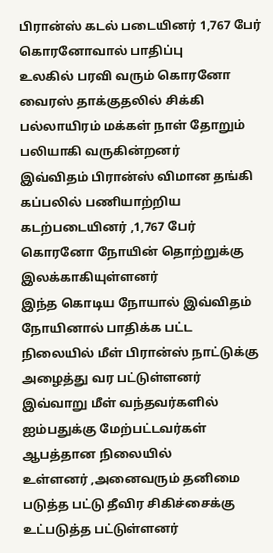பிரான்ஸ் கடல் படையினர் 1,767 பேர் கொரனோவால் பாதிப்பு
உலகில் பரவி வரும் கொரனோ வைரஸ் தாக்குதலில் சிக்கி பல்லாயிரம் மக்கள் நாள் தோறும் பலியாகி வருகின்றனர்
இவ்விதம் பிரான்ஸ் விமான தங்கி கப்பலில் பணியாற்றிய கடற்படையினர் ,1,767 பேர் கொரனோ நோயின் தொற்றுக்கு இலக்காகியுள்ளனர்
இந்த கொடிய நோயால் இவ்விதம் நோயினால் பாதிக்க பட்ட நிலையில் மீள் பிரான்ஸ் நாட்டுக்கு அழைத்து வர பட்டுள்ளனர்
இவ்வாறு மீள் வந்தவர்களில் ஐம்பதுக்கு மேற்பட்டவர்கள் ஆபத்தான நிலையில்
உள்ளனர் ,அனைவரும் தனிமை படுத்த பட்டு தீவிர சிகிச்சைக்கு உட்படுத்த பட்டுள்ளனர்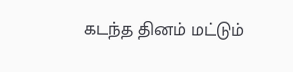கடந்த தினம் மட்டும்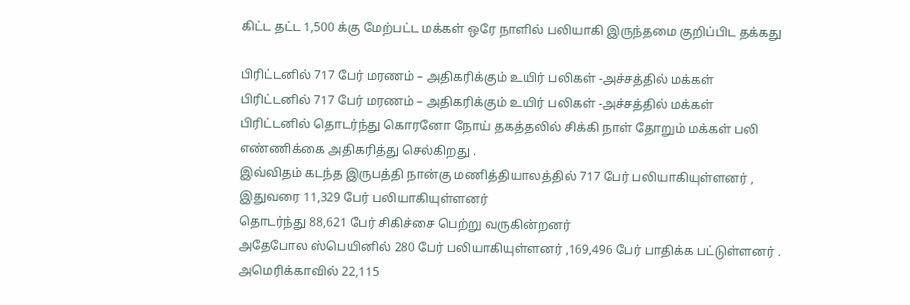கிட்ட தட்ட 1,500 க்கு மேற்பட்ட மக்கள் ஒரே நாளில் பலியாகி இருந்தமை குறிப்பிட தக்கது

பிரிட்டனில் 717 பேர் மரணம் – அதிகரிக்கும் உயிர் பலிகள் -அச்சத்தில் மக்கள்
பிரிட்டனில் 717 பேர் மரணம் – அதிகரிக்கும் உயிர் பலிகள் -அச்சத்தில் மக்கள்
பிரிட்டனில் தொடர்ந்து கொரனோ நோய் தகத்தலில் சிக்கி நாள் தோறும் மக்கள் பலி எண்ணிக்கை அதிகரித்து செல்கிறது .
இவ்விதம் கடந்த இருபத்தி நான்கு மணித்தியாலத்தில் 717 பேர் பலியாகியுள்ளனர் ,
இதுவரை 11,329 பேர் பலியாகியுள்ளனர்
தொடர்ந்து 88,621 பேர் சிகிச்சை பெற்று வருகின்றனர்
அதேபோல ஸ்பெயினில் 280 பேர் பலியாகியுள்ளனர் ,169,496 பேர் பாதிக்க பட்டுள்ளனர் .
அமெரிக்காவில் 22,115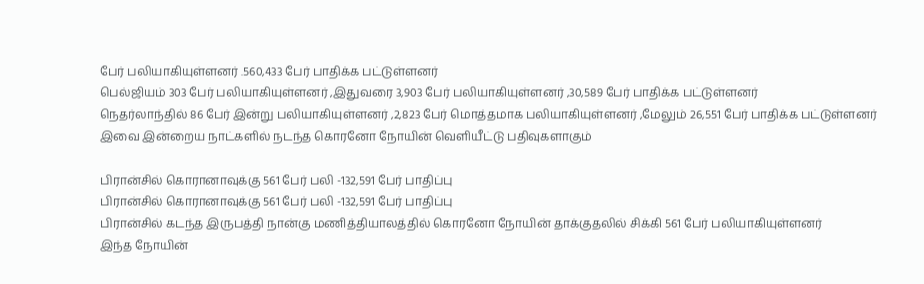பேர் பலியாகியுள்ளனர் .560,433 பேர் பாதிக்க பட்டுள்ளனர்
பெல்ஜியம் 303 பேர் பலியாகியுள்ளனர் ,இதுவரை 3,903 பேர் பலியாகியுள்ளனர் ,30,589 பேர் பாதிக்க பட்டுள்ளனர்
நெதர்லாந்தில் 86 பேர் இன்று பலியாகியுள்ளனர் ,2,823 பேர் மொத்தமாக பலியாகியுள்ளனர் ,மேலும் 26,551 பேர் பாதிக்க பட்டுள்ளனர்
இவை இன்றைய நாட்களில் நடந்த கொரனோ நோயின் வெளியீட்டு பதிவுகளாகும்

பிரான்சில் கொரானாவுக்கு 561 பேர் பலி -132,591 பேர் பாதிப்பு
பிரான்சில் கொரானாவுக்கு 561 பேர் பலி -132,591 பேர் பாதிப்பு
பிரான்சில் கடந்த இருபத்தி நான்கு மணித்தியாலத்தில் கொரனோ நோயின் தாக்குதலில் சிக்கி 561 பேர் பலியாகியுள்ளனர்
இந்த நோயின்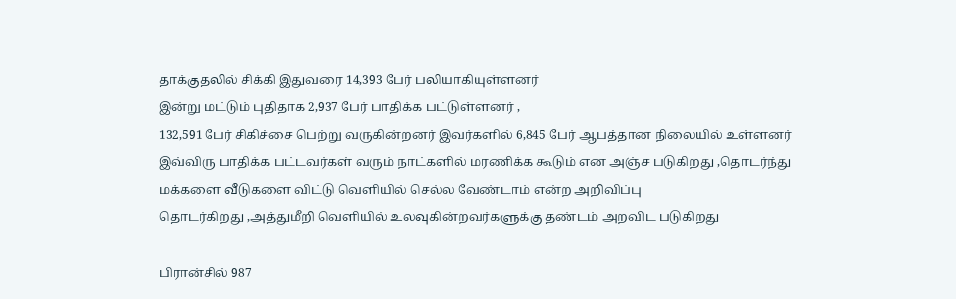தாக்குதலில் சிக்கி இதுவரை 14,393 பேர் பலியாகியுள்ளனர்
இன்று மட்டும் புதிதாக 2,937 பேர் பாதிக்க பட்டுள்ளனர் ,
132,591 பேர் சிகிச்சை பெற்று வருகின்றனர் இவர்களில் 6,845 பேர் ஆபத்தான நிலையில் உள்ளனர்
இவ்விரு பாதிக்க பட்டவர்கள் வரும் நாட்களில் மரணிக்க கூடும் என அஞ்ச படுகிறது ,தொடர்ந்து
மக்களை வீடுகளை விட்டு வெளியில் செல்ல வேண்டாம் என்ற அறிவிப்பு
தொடர்கிறது ,அத்துமீறி வெளியில் உலவுகின்றவர்களுக்கு தண்டம் அறவிட படுகிறது

பிரான்சில் 987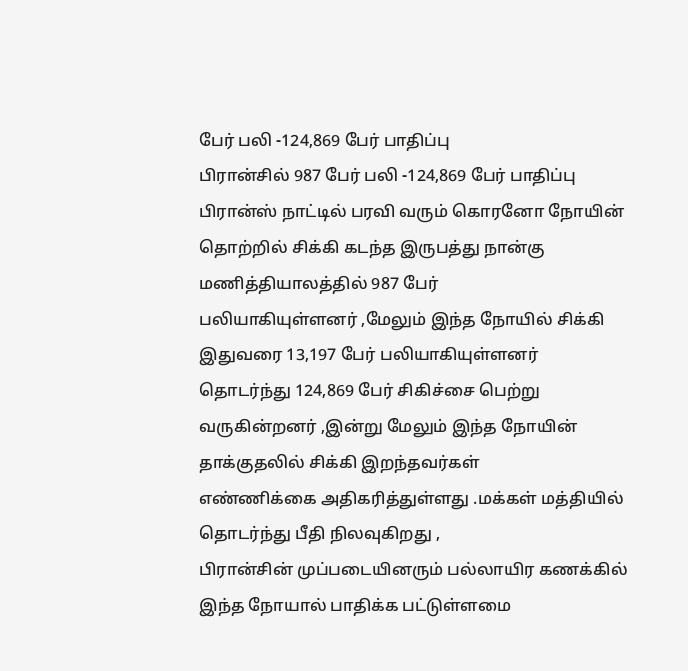பேர் பலி -124,869 பேர் பாதிப்பு
பிரான்சில் 987 பேர் பலி -124,869 பேர் பாதிப்பு
பிரான்ஸ் நாட்டில் பரவி வரும் கொரனோ நோயின் தொற்றில் சிக்கி கடந்த இருபத்து நான்கு மணித்தியாலத்தில் 987 பேர்
பலியாகியுள்ளனர் ,மேலும் இந்த நோயில் சிக்கி இதுவரை 13,197 பேர் பலியாகியுள்ளனர்
தொடர்ந்து 124,869 பேர் சிகிச்சை பெற்று வருகின்றனர் ,இன்று மேலும் இந்த நோயின் தாக்குதலில் சிக்கி இறந்தவர்கள்
எண்ணிக்கை அதிகரித்துள்ளது .மக்கள் மத்தியில் தொடர்ந்து பீதி நிலவுகிறது ,
பிரான்சின் முப்படையினரும் பல்லாயிர கணக்கில் இந்த நோயால் பாதிக்க பட்டுள்ளமை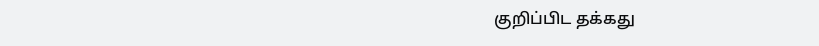குறிப்பிட தக்கது